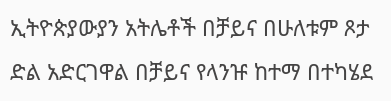ኢትዮጵያውያን አትሌቶች በቻይና በሁለቱም ጾታ ድል አድርገዋል በቻይና የላንዡ ከተማ በተካሄደ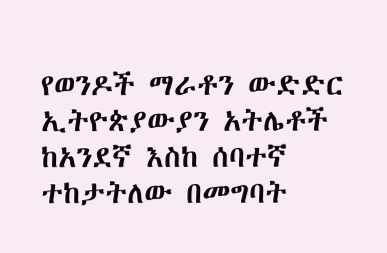የወንዶች ማራቶን ውድድር ኢትዮጵያውያን አትሌቶች ከአንደኛ እስከ ሰባተኛ ተከታትለው በመግባት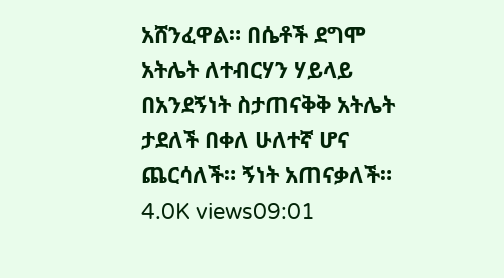አሸንፈዋል። በሴቶች ደግሞ አትሌት ለተብርሃን ሃይላይ በአንደኝነት ስታጠናቅቅ አትሌት ታደለች በቀለ ሁለተኛ ሆና ጨርሳለች። ኝነት አጠናቃለች። 4.0K views09:01